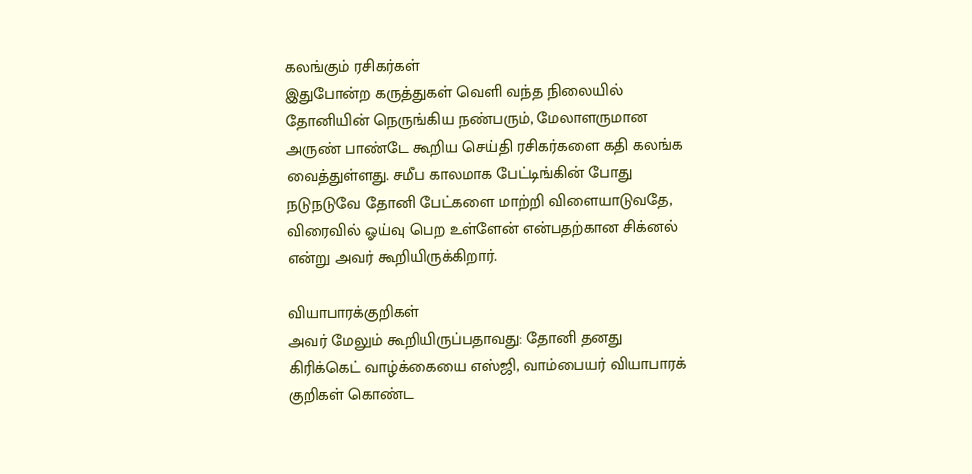கலங்கும் ரசிகர்கள்
இதுபோன்ற கருத்துகள் வெளி வந்த நிலையில் தோனியின் நெருங்கிய நண்பரும், மேலாளருமான அருண் பாண்டே கூறிய செய்தி ரசிகர்களை கதி கலங்க வைத்துள்ளது. சமீப காலமாக பேட்டிங்கின் போது நடுநடுவே தோனி பேட்களை மாற்றி விளையாடுவதே, விரைவில் ஓய்வு பெற உள்ளேன் என்பதற்கான சிக்னல் என்று அவர் கூறியிருக்கிறார்.

வியாபாரக்குறிகள்
அவர் மேலும் கூறியிருப்பதாவது: தோனி தனது கிரிக்கெட் வாழ்க்கையை எஸ்ஜி, வாம்பையர் வியாபாரக் குறிகள் கொண்ட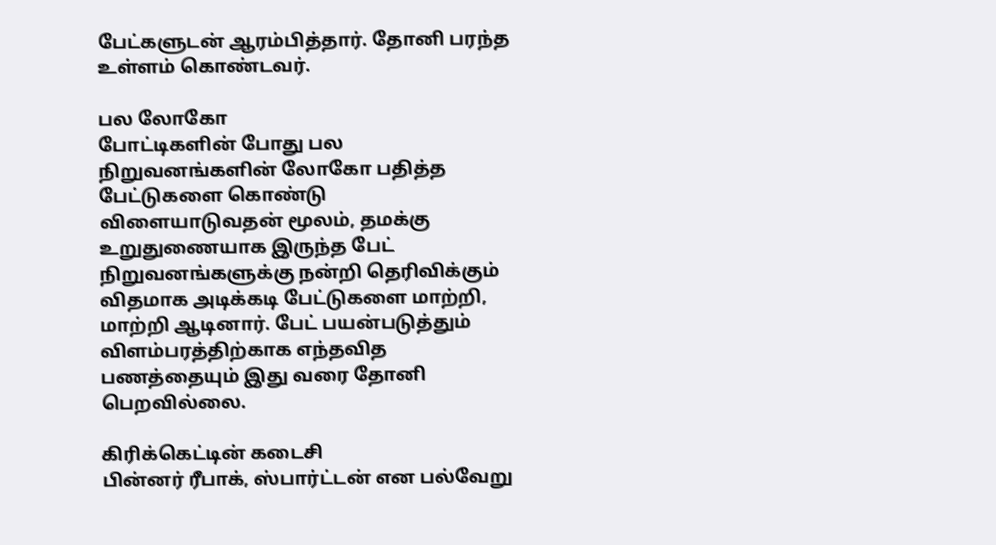பேட்களுடன் ஆரம்பித்தார். தோனி பரந்த உள்ளம் கொண்டவர்.

பல லோகோ
போட்டிகளின் போது பல நிறுவனங்களின் லோகோ பதித்த பேட்டுகளை கொண்டு விளையாடுவதன் மூலம், தமக்கு உறுதுணையாக இருந்த பேட் நிறுவனங்களுக்கு நன்றி தெரிவிக்கும் விதமாக அடிக்கடி பேட்டுகளை மாற்றி, மாற்றி ஆடினார். பேட் பயன்படுத்தும் விளம்பரத்திற்காக எந்தவித பணத்தையும் இது வரை தோனி பெறவில்லை.

கிரிக்கெட்டின் கடைசி
பின்னர் ரீபாக், ஸ்பார்ட்டன் என பல்வேறு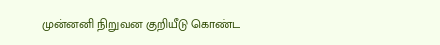முன்னனி நிறுவன குறியீடு கொண்ட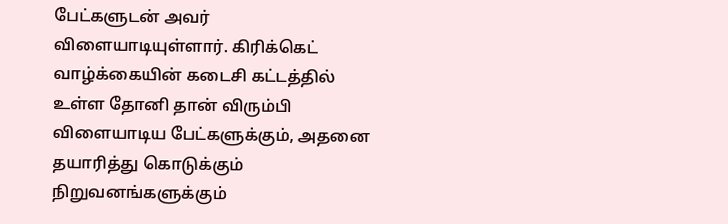பேட்களுடன் அவர் விளையாடியுள்ளார். கிரிக்கெட் வாழ்க்கையின் கடைசி கட்டத்தில் உள்ள தோனி தான் விரும்பி விளையாடிய பேட்களுக்கும், அதனை தயாரித்து கொடுக்கும் நிறுவனங்களுக்கும்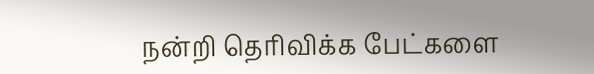நன்றி தெரிவிக்க பேட்களை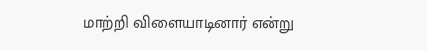மாற்றி விளையாடினார் என்று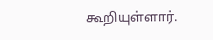கூறியுள்ளார்.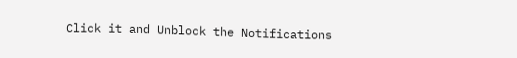Click it and Unblock the Notifications